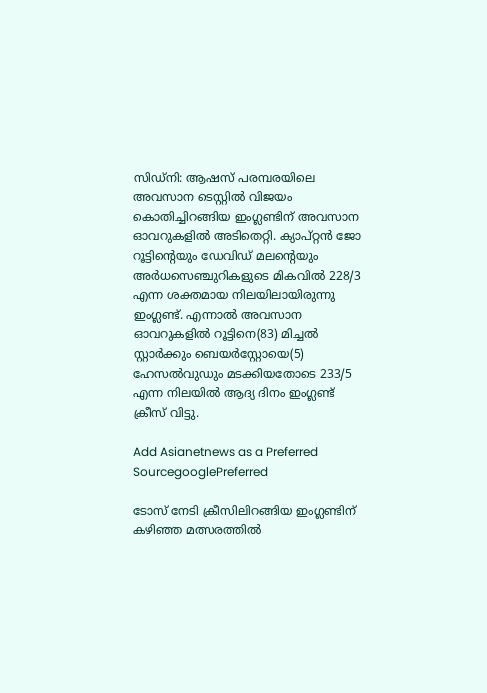സിഡ്നി: ആഷസ് പരമ്പരയിലെ അവസാന ടെസ്റ്റില്‍ വിജയം കൊതിച്ചിറങ്ങിയ ഇംഗ്ലണ്ടിന് അവസാന ഓവറുകളില്‍ അടിതെറ്റി. ക്യാപ്റ്റന്‍ ജോ റൂട്ടിന്റെയും ഡേവിഡ് മലന്റെയും അര്‍ധസെഞ്ചുറികളുടെ മികവില്‍ 228/3 എന്ന ശക്തമായ നിലയിലായിരുന്നു ഇംഗ്ലണ്ട്. എന്നാല്‍ അവസാന ഓവറുകളില്‍ റൂട്ടിനെ(83) മിച്ചല്‍ സ്റ്റാര്‍ക്കും ബെയര്‍സ്റ്റോയെ(5) ഹേസല്‍വുഡും മടക്കിയതോടെ 233/5 എന്ന നിലയില്‍ ആദ്യ ദിനം ഇംഗ്ലണ്ട് ക്രീസ് വിട്ടു.

Add Asianetnews as a Preferred SourcegooglePreferred

ടോസ് നേടി ക്രീസിലിറങ്ങിയ ഇംഗ്ലണ്ടിന് കഴിഞ്ഞ മത്സരത്തില്‍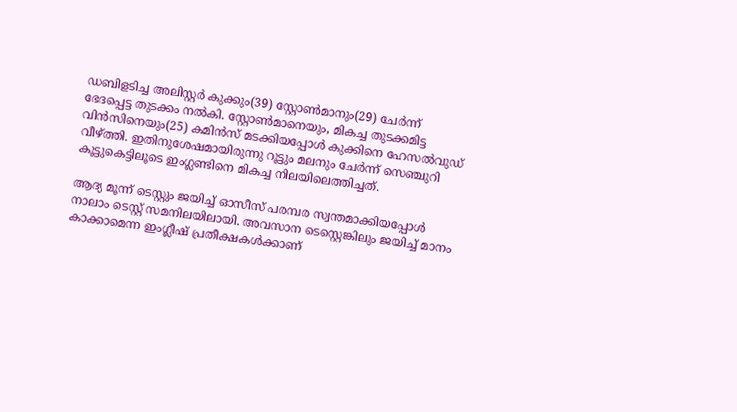ഡബിളടിച്ച അലിസ്റ്റര്‍ കുക്കും(39) സ്റ്റോണ്‍മാനും(29) ചേര്‍ന്ന് ഭേദപ്പെട്ട തുടക്കം നല്‍കി. സ്റ്റോണ്‍മാനെയും, മികച്ച തുടക്കമിട്ട വിന്‍സിനെയും(25) കമിന്‍സ് മടക്കിയപ്പോള്‍ കുക്കിനെ ഹേസല്‍വുഡ് വീഴ്‌ത്തി. ഇതിനുശേഷമായിരുന്നു റൂട്ടും മലനും ചേര്‍ന്ന് സെഞ്ചുറി കൂട്ടുകെട്ടിലൂടെ ഇംഗ്ലണ്ടിനെ മികച്ച നിലയിലെത്തിച്ചത്.

ആദ്യ മൂന്ന് ടെസ്റ്റും ജയിച്ച് ഓസീസ് പരമ്പര സ്വന്തമാക്കിയപ്പോള്‍ നാലാം ടെസ്റ്റ് സമനിലയിലായി. അവസാന ടെസ്റ്റെങ്കിലും ജയിച്ച് മാനം കാക്കാമെന്ന ഇംഗ്ലീഷ് പ്രതീക്ഷകള്‍ക്കാണ്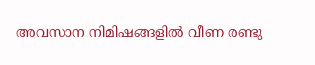അവസാന നിമിഷങ്ങളില്‍ വീണ രണ്ടു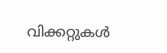വിക്കറ്റുകള്‍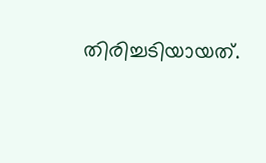തിരിച്ചടിയായത്.